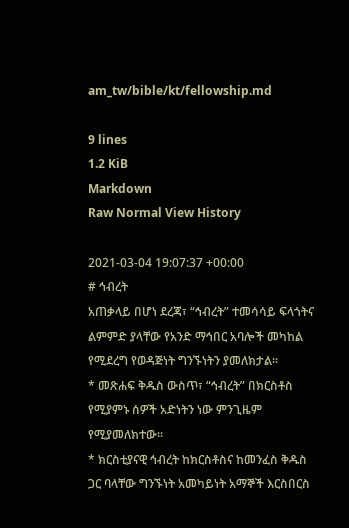am_tw/bible/kt/fellowship.md

9 lines
1.2 KiB
Markdown
Raw Normal View History

2021-03-04 19:07:37 +00:00
# ኅብረት
አጠቃላይ በሆነ ደረጃ፣ “ኅብረት” ተመሳሳይ ፍላጎትና ልምምድ ያላቸው የአንድ ማኅበር አባሎች መካከል የሚደረግ የወዳጅነት ግንኙነትን ያመለክታል።
* መጽሐፍ ቅዱስ ውስጥ፣ “ኅብረት” በክርስቶስ የሚያምኑ ሰዎች አድነትን ነው ምንጊዜም የሚያመለክተው።
* ክርስቲያናዊ ኅብረት ከክርስቶስና ከመንፈስ ቅዱስ ጋር ባላቸው ግንኙነት አመካይነት አማኞች እርስበርስ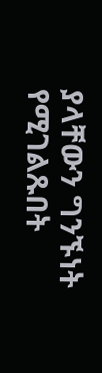ያላቸውን ግንኙነት የሚገልጹበት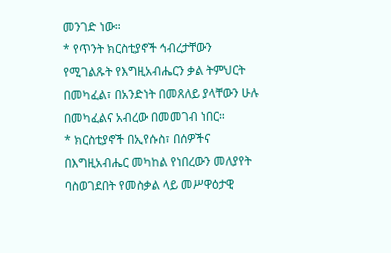መንገድ ነው።
* የጥንት ክርስቲያኖች ኅብረታቸውን የሚገልጹት የእግዚአብሔርን ቃል ትምህርት በመካፈል፣ በአንድነት በመጸለይ ያላቸውን ሁሉ በመካፈልና አብረው በመመገብ ነበር።
* ክርስቲያኖች በኢየሱስ፣ በሰዎችና በእግዚአብሔር መካከል የነበረውን መለያየት ባስወገደበት የመስቃል ላይ መሥዋዕታዊ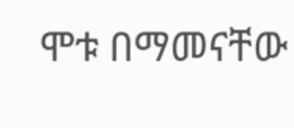ሞቱ በማመናቸው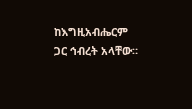ከእግዚአብሔርም ጋር ኅብረት አላቸው።